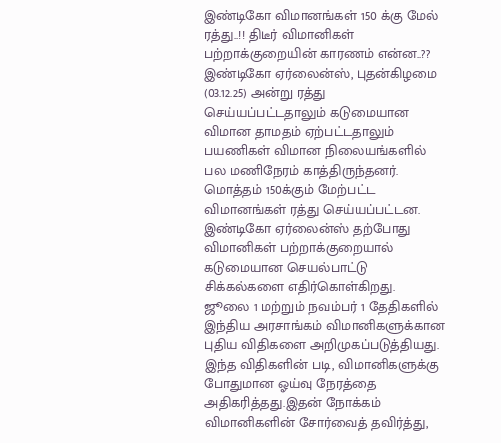இண்டிகோ விமானங்கள் 150 க்கு மேல் ரத்து..!! திடீர் விமானிகள் பற்றாக்குறையின் காரணம் என்ன..??
இண்டிகோ ஏர்லைன்ஸ், புதன்கிழமை (03.12.25) அன்று ரத்து செய்யப்பட்டதாலும் கடுமையான விமான தாமதம் ஏற்பட்டதாலும் பயணிகள் விமான நிலையங்களில் பல மணிநேரம் காத்திருந்தனர். மொத்தம் 150க்கும் மேற்பட்ட விமானங்கள் ரத்து செய்யப்பட்டன.
இண்டிகோ ஏர்லைன்ஸ் தற்போது விமானிகள் பற்றாக்குறையால் கடுமையான செயல்பாட்டு சிக்கல்களை எதிர்கொள்கிறது.
ஜூலை 1 மற்றும் நவம்பர் 1 தேதிகளில் இந்திய அரசாங்கம் விமானிகளுக்கான புதிய விதிகளை அறிமுகப்படுத்தியது. இந்த விதிகளின் படி, விமானிகளுக்கு போதுமான ஓய்வு நேரத்தை அதிகரித்தது.இதன் நோக்கம் விமானிகளின் சோர்வைத் தவிர்த்து,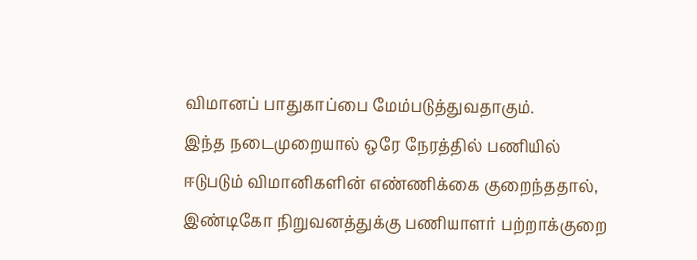விமானப் பாதுகாப்பை மேம்படுத்துவதாகும்.
இந்த நடைமுறையால் ஒரே நேரத்தில் பணியில் ஈடுபடும் விமானிகளின் எண்ணிக்கை குறைந்ததால், இண்டிகோ நிறுவனத்துக்கு பணியாளர் பற்றாக்குறை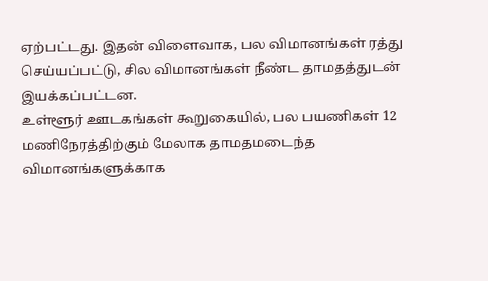ஏற்பட்டது. இதன் விளைவாக, பல விமானங்கள் ரத்து செய்யப்பட்டு, சில விமானங்கள் நீண்ட தாமதத்துடன் இயக்கப்பட்டன.
உள்ளூர் ஊடகங்கள் கூறுகையில், பல பயணிகள் 12 மணிநேரத்திற்கும் மேலாக தாமதமடைந்த விமானங்களுக்காக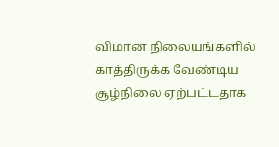விமான நிலையங்களில் காத்திருக்க வேண்டிய சூழ்நிலை ஏற்பட்டதாக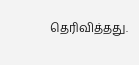தெரிவித்தது.